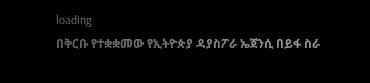loading
በቅርቡ የተቋቋመው የኢትዮጵያ ዳያስፖራ ኤጀንሲ በይፋ ስራ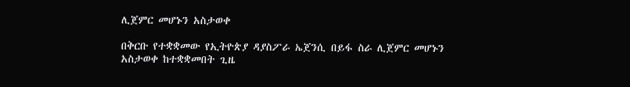ሊጀምር መሆኑን አስታወቀ

በቅርቡ የተቋቋመው የኢትዮጵያ ዳያስፖራ ኤጀንሲ በይፋ ስራ ሊጀምር መሆኑን አስታወቀ ከተቋቋመበት ጊዜ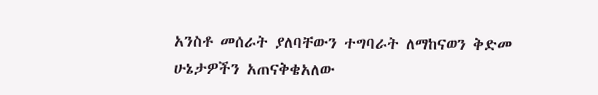አንስቶ መሰራት ያለባቸውን ተግባራት ለማከናወን ቅድመ ሁኔታዎችን አጠናቅቄአለው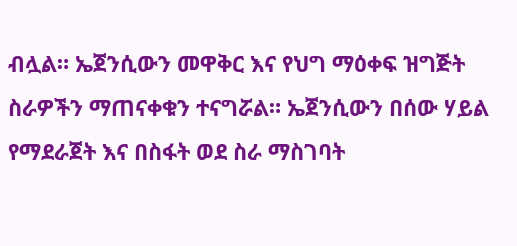ብሏል። ኤጀንሲውን መዋቅር እና የህግ ማዕቀፍ ዝግጅት ስራዎችን ማጠናቀቁን ተናግሯል። ኤጀንሲውን በሰው ሃይል የማደራጀት እና በስፋት ወደ ስራ ማስገባት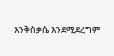እንቅስቃሴ እንደሚደረግም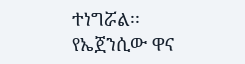ተነግሯል፡፡ የኤጀንሲው ዋና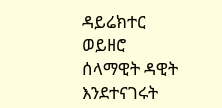ዳይሬክተር ወይዘሮ ሰላማዊት ዳዊት እንደተናገሩት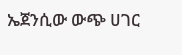ኤጀንሲው ውጭ ሀገር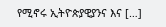የሚኖሩ ኢትዮጵያዊያንና እና […]